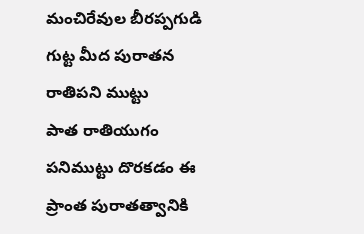మంచిరేవుల బీరప్పగుడి గుట్ట మీద పురాతన రాతిపని ముట్టు
పాత రాతియుగం పనిముట్టు దొరకడం ఈ ప్రాంత పురాతత్వానికి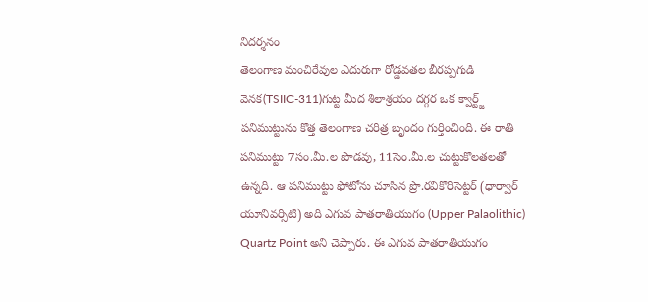నిదర్శనం
తెలంగాణ మంచిరేవుల ఎదురుగా రోడ్డవతల బీరప్పగుడి వెనక(TSIIC-311)గుట్ట మీద శిలాశ్రయం దగ్గర ఒక క్వార్ట్జ్ పనిముట్టును కొత్త తెలంగాణ చరిత్ర బృందం గుర్తించింది. ఈ రాతి పనిముట్టు 7సం.మీ.ల పొడవు, 11సెం.మీ.ల చుట్టుకొలతలతో ఉన్నది. ఆ పనిముట్టు ఫోటోను చూసిన ప్రొ.రవికొరిసెట్టర్ (ధార్వార్ యూనివర్సిటి) అది ఎగువ పాతరాతియుగం (Upper Palaolithic) Quartz Point అని చెప్పారు. ఈ ఎగువ పాతరాతియుగం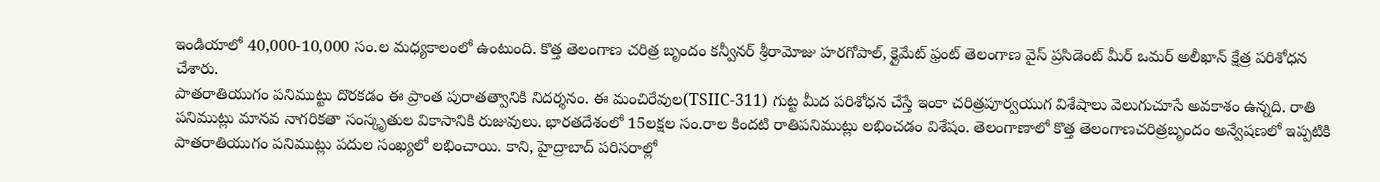ఇండియాలో 40,000-10,000 సం.ల మధ్యకాలంలో ఉంటుంది. కొత్త తెలంగాణ చరిత్ర బృందం కన్వీనర్ శ్రీరామోజు హరగోపాల్, క్లైమేట్ ఫ్రంట్ తెలంగాణ వైస్ ప్రసిడెంట్ మీర్ ఒమర్ అలీఖాన్ క్షేత్ర పరిశోధన చేశారు.
పాతరాతియుగం పనిముట్టు దొరకడం ఈ ప్రాంత పురాతత్వానికి నిదర్శనం. ఈ మంచిరేవుల(TSIIC-311) గుట్ట మీద పరిశోధన చేస్తే ఇంకా చరిత్రపూర్వయుగ విశేషాలు వెలుగుచూసే అవకాశం ఉన్నది. రాతి పనిముట్లు మానవ నాగరికతా సంస్కృతుల వికాసానికి రుజువులు. భారతదేశంలో 15లక్షల సం.రాల కిందటి రాతిపనిముట్లు లభించడం విశేషం. తెలంగాణాలో కొత్త తెలంగాణచరిత్రబృందం అన్వేషణలో ఇప్పటికి పాతరాతియుగం పనిముట్లు పదుల సంఖ్యలో లభించాయి. కాని, హైద్రాబాద్ పరిసరాల్లో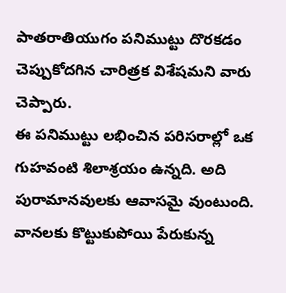పాతరాతియుగం పనిముట్టు దొరకడం చెప్పుకోదగిన చారిత్రక విశేషమని వారు చెప్పారు.
ఈ పనిముట్టు లభించిన పరిసరాల్లో ఒక గుహవంటి శిలాశ్రయం ఉన్నది. అది పురామానవులకు ఆవాసమై వుంటుంది. వానలకు కొట్టుకుపోయి పేరుకున్న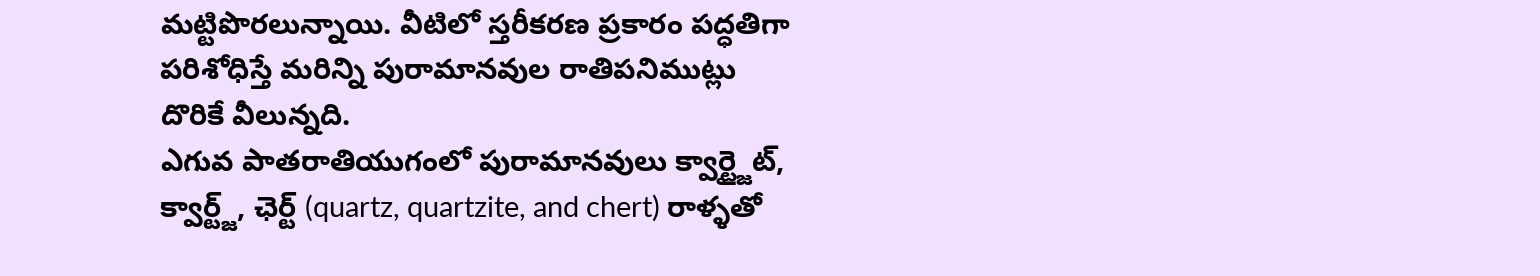మట్టిపొరలున్నాయి. వీటిలో స్తరీకరణ ప్రకారం పద్ధతిగా పరిశోధిస్తే మరిన్ని పురామానవుల రాతిపనిముట్లు దొరికే వీలున్నది.
ఎగువ పాతరాతియుగంలో పురామానవులు క్వార్ట్జైట్, క్వార్ట్జ్, ఛెర్ట్ (quartz, quartzite, and chert) రాళ్ళతో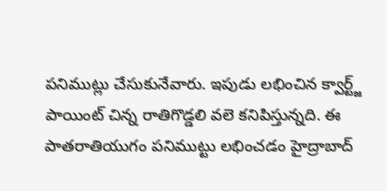పనిముట్లు చేసుకునేవారు. ఇపుడు లభించిన క్వార్ట్జ్ పాయింట్ చిన్న రాతిగొడ్డలి వలె కనిపిస్తున్నది. ఈ పాతరాతియుగం పనిముట్టు లభించడం హైద్రాబాద్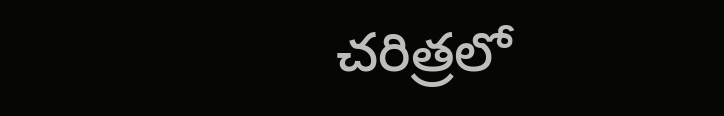చరిత్రలో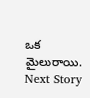ఒక మైలురాయి.
Next Story